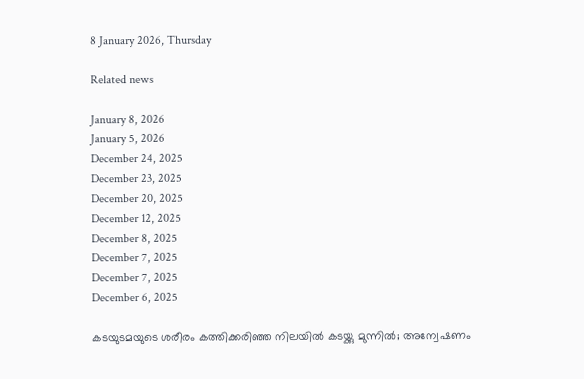8 January 2026, Thursday

Related news

January 8, 2026
January 5, 2026
December 24, 2025
December 23, 2025
December 20, 2025
December 12, 2025
December 8, 2025
December 7, 2025
December 7, 2025
December 6, 2025

കടയുടമയുടെ ശരീരം കത്തിക്കരിഞ്ഞ നിലയിൽ കടയ്ക്കു മുന്നിൽ; അന്വേഷണം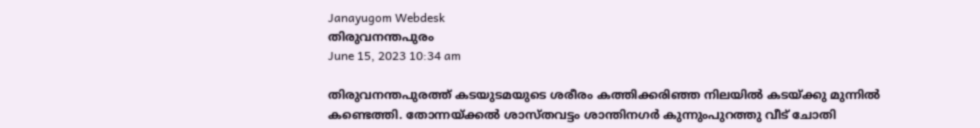Janayugom Webdesk
തിരുവനന്തപുരം
June 15, 2023 10:34 am

തിരുവനന്തപുരത്ത് കടയുടമയുടെ ശരീരം കത്തിക്കരിഞ്ഞ നിലയിൽ കടയ്ക്കു മുന്നിൽ കണ്ടെത്തി. തോന്നയ്ക്കൽ ശാസ്തവട്ടം ശാന്തിനഗർ കുന്നുംപുറത്തു വീട് ചോതി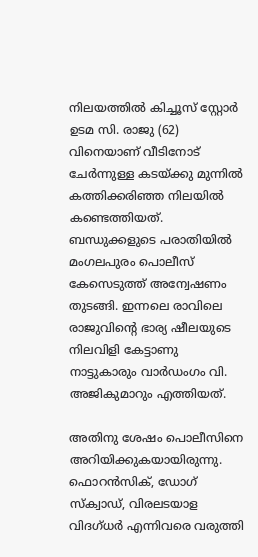നിലയത്തിൽ കിച്ചൂസ് സ്റ്റോർ ഉടമ സി. രാജു (62) വിനെയാണ് വീടിനോട് ചേർന്നുള്ള കടയ്ക്കു മുന്നിൽ കത്തിക്കരിഞ്ഞ നിലയിൽ കണ്ടെത്തിയത്. ബന്ധുക്കളുടെ പരാതിയിൽ മംഗലപുരം പൊലീസ് കേസെടുത്ത് അന്വേഷണം തുടങ്ങി. ഇന്നലെ രാവിലെ രാജുവിന്റെ ഭാര്യ ഷീലയുടെ നിലവിളി കേട്ടാണു നാട്ടുകാരും വാർഡംഗം വി. അജികുമാറും എത്തിയത്.

അതിനു ശേഷം പൊലീസിനെ അറിയിക്കുകയായിരുന്നു. ഫൊറൻസിക്, ഡോഗ് സ്ക്വാഡ്, വിരലടയാള വിദഗ്ധർ എന്നിവരെ വരുത്തി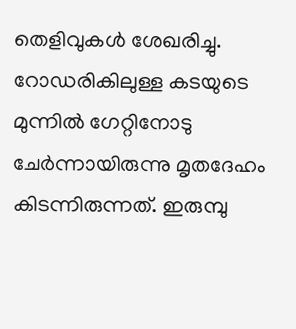തെളിവുകൾ ശേഖരിച്ചു. റോഡരികിലുള്ള കടയുടെ മുന്നിൽ ഗേറ്റിനോടു ചേർന്നായിരുന്നു മൃതദേഹം കിടന്നിരുന്നത്. ഇരുമ്പു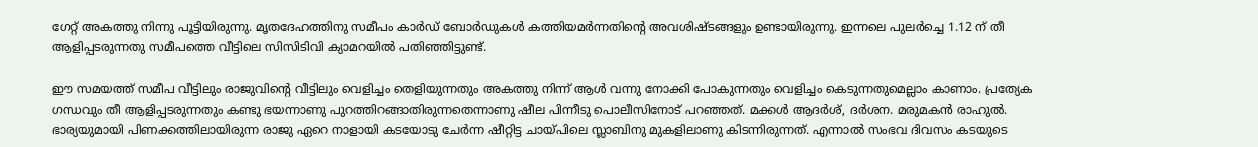ഗേറ്റ് അകത്തു നിന്നു പൂട്ടിയിരുന്നു. മൃതദേഹത്തിനു സമീപം കാർഡ് ബോർഡുകൾ കത്തിയമർന്നതിന്റെ അവശിഷ്ടങ്ങളും ഉണ്ടായിരുന്നു. ഇന്നലെ പുലർച്ചെ 1.12 ന് തീ ആളിപ്പടരുന്നതു സമീപത്തെ വീട്ടിലെ സിസിടിവി ക്യാമറയിൽ പതിഞ്ഞിട്ടുണ്ട്.

ഈ സമയത്ത് സമീപ വീട്ടിലും രാജുവിന്റെ വീട്ടിലും വെളിച്ചം തെളിയുന്നതും അകത്തു നിന്ന് ആൾ വന്നു നോക്കി പോകുന്നതും വെളിച്ചം കെടുന്നതുമെല്ലാം കാണാം. പ്രത്യേക ഗന്ധവും തീ ആളിപ്പടരുന്നതും കണ്ടു ഭയന്നാണു പുറത്തിറങ്ങാതിരുന്നതെന്നാണു ഷീല പിന്നീടു പൊലീസിനോട് പറഞ്ഞത്. മക്കൾ ആദർശ്, ദർശന. മരുമകൻ രാഹുൽ. ഭാര്യയുമായി പിണക്കത്തിലായിരുന്ന രാജു ഏറെ നാളായി കടയോടു ചേർന്ന ഷീറ്റിട്ട ചായ്പിലെ സ്ലാബിനു മുകളിലാണു കിടന്നിരുന്നത്. എന്നാൽ സംഭവ ദിവസം കടയുടെ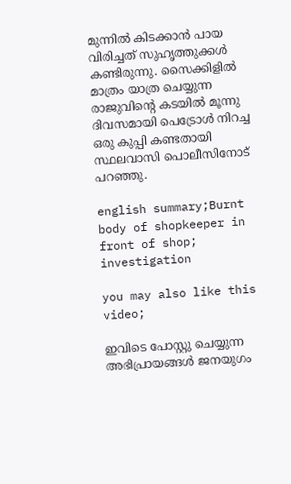മുന്നിൽ കിടക്കാൻ പായ വിരിച്ചത് സുഹൃത്തുക്കൾ കണ്ടിരുന്നു. സൈക്കിളിൽ മാത്രം യാത്ര ചെയ്യുന്ന രാജുവിന്റെ കടയിൽ മൂന്നു ദിവസമായി പെട്രോൾ നിറച്ച ഒരു കുപ്പി കണ്ടതായി സ്ഥലവാസി പൊലീസിനോട് പറഞ്ഞു.

english summary;Burnt body of shopkeeper in front of shop; investigation

you may also like this video;

ഇവിടെ പോസ്റ്റു ചെയ്യുന്ന അഭിപ്രായങ്ങള്‍ ജനയുഗം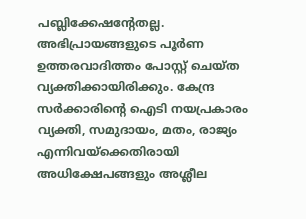പബ്ലിക്കേഷന്റേതല്ല. അഭിപ്രായങ്ങളുടെ പൂര്‍ണ ഉത്തരവാദിത്തം പോസ്റ്റ് ചെയ്ത വ്യക്തിക്കായിരിക്കും. കേന്ദ്ര സര്‍ക്കാരിന്റെ ഐടി നയപ്രകാരം വ്യക്തി, സമുദായം, മതം, രാജ്യം എന്നിവയ്‌ക്കെതിരായി അധിക്ഷേപങ്ങളും അശ്ലീല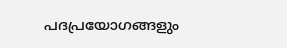പദപ്രയോഗങ്ങളും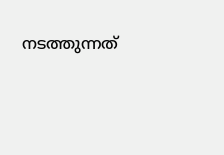നടത്തുന്നത്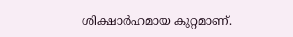ശിക്ഷാര്‍ഹമായ കുറ്റമാണ്.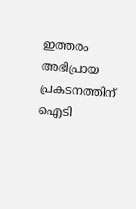ഇത്തരം അഭിപ്രായ പ്രകടനത്തിന് ഐടി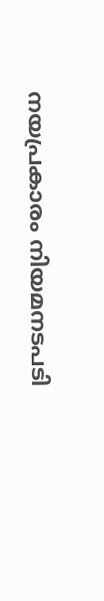നയപ്രകാരം നിയമനടപടി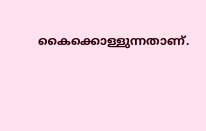കൈക്കൊള്ളുന്നതാണ്.